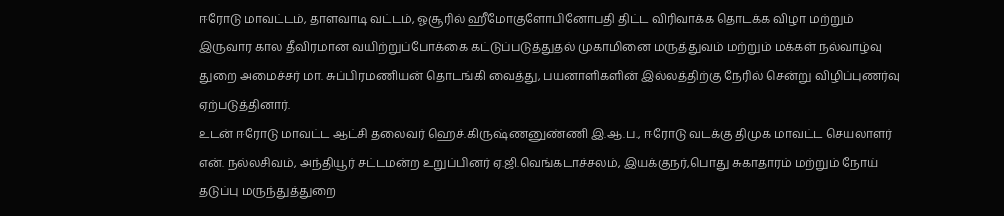ஈரோடு மாவட்டம், தாளவாடி வட்டம், ஓசூரில் ஹீமோகுளோபினோபதி திட்ட விரிவாக்க தொடக்க விழா மற்றும் இருவார கால தீவிரமான வயிற்றுப்போக்கை கட்டுப்படுத்துதல் முகாமினை மருத்துவம் மற்றும் மக்கள் நல்வாழ்வு துறை அமைச்சர் மா. சுப்பிரமணியன் தொடங்கி வைத்து, பயனாளிகளின் இல்லத்திற்கு நேரில் சென்று விழிப்புணர்வு ஏற்படுத்தினார்.
உடன் ஈரோடு மாவட்ட ஆட்சி தலைவர் ஹெச்.கிருஷ்ணனுண்ணி இ.ஆ.ப., ஈரோடு வடக்கு திமுக மாவட்ட செயலாளர் என். நல்லசிவம், அந்தியூர் சட்டமன்ற உறுப்பினர் ஏ.ஜி.வெங்கடாச்சலம், இயக்குநர்,பொது சுகாதாரம் மற்றும் நோய் தடுப்பு மருந்துத்துறை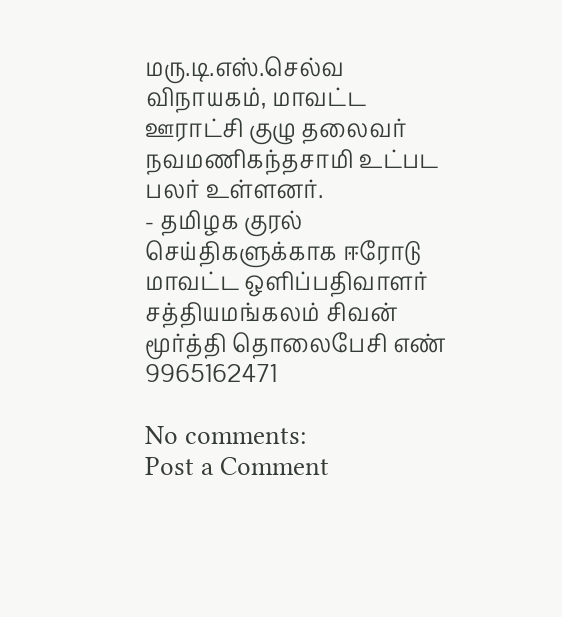மரு.டி.எஸ்.செல்வ விநாயகம், மாவட்ட ஊராட்சி குழு தலைவர் நவமணிகந்தசாமி உட்பட பலர் உள்ளனர்.
- தமிழக குரல் செய்திகளுக்காக ஈரோடு மாவட்ட ஒளிப்பதிவாளர் சத்தியமங்கலம் சிவன் மூர்த்தி தொலைபேசி எண் 9965162471

No comments:
Post a Comment